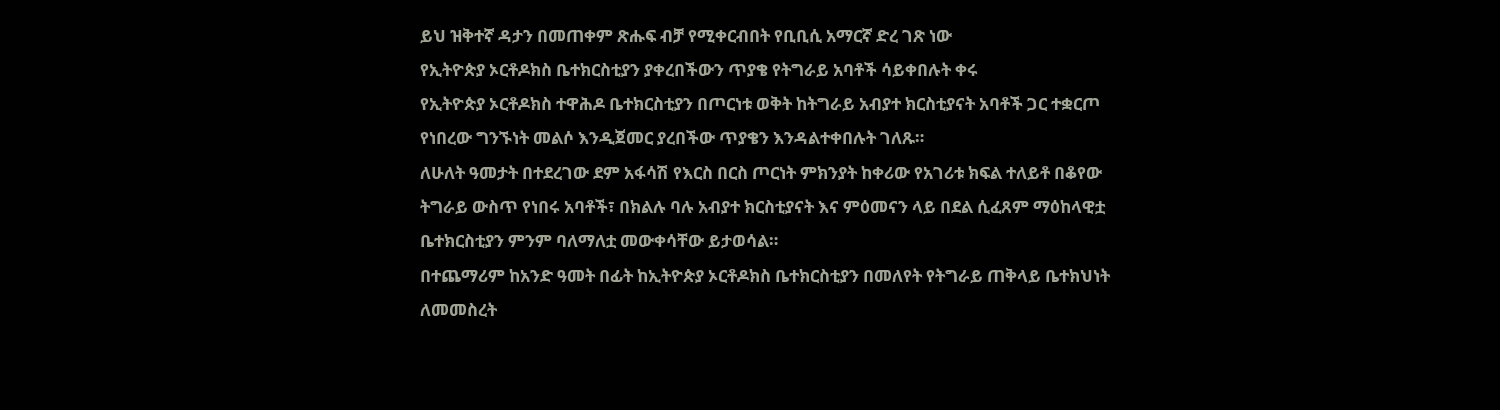ይህ ዝቅተኛ ዳታን በመጠቀም ጽሑፍ ብቻ የሚቀርብበት የቢቢሲ አማርኛ ድረ ገጽ ነው
የኢትዮጵያ ኦርቶዶክስ ቤተክርስቲያን ያቀረበችውን ጥያቄ የትግራይ አባቶች ሳይቀበሉት ቀሩ
የኢትዮጵያ ኦርቶዶክስ ተዋሕዶ ቤተክርስቲያን በጦርነቱ ወቅት ከትግራይ አብያተ ክርስቲያናት አባቶች ጋር ተቋርጦ የነበረው ግንኙነት መልሶ እንዲጀመር ያረበችው ጥያቄን እንዳልተቀበሉት ገለጹ።
ለሁለት ዓመታት በተደረገው ደም አፋሳሽ የእርስ በርስ ጦርነት ምክንያት ከቀሪው የአገሪቱ ክፍል ተለይቶ በቆየው ትግራይ ውስጥ የነበሩ አባቶች፣ በክልሉ ባሉ አብያተ ክርስቲያናት እና ምዕመናን ላይ በደል ሲፈጸም ማዕከላዊቷ ቤተክርስቲያን ምንም ባለማለቷ መውቀሳቸው ይታወሳል።
በተጨማሪም ከአንድ ዓመት በፊት ከኢትዮጵያ ኦርቶዶክስ ቤተክርስቲያን በመለየት የትግራይ ጠቅላይ ቤተክህነት ለመመስረት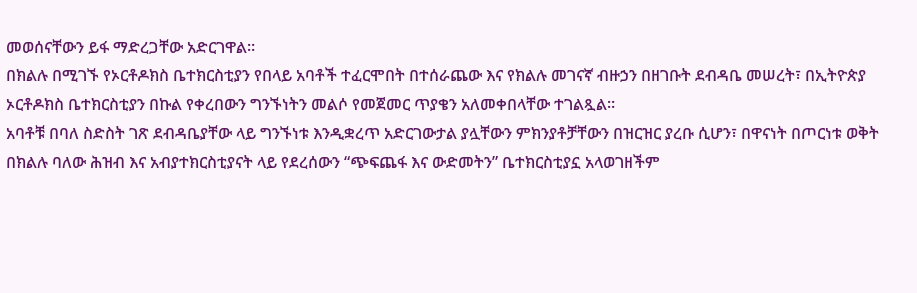መወሰናቸውን ይፋ ማድረጋቸው አድርገዋል።
በክልሉ በሚገኙ የኦርቶዶክስ ቤተክርስቲያን የበላይ አባቶች ተፈርሞበት በተሰራጨው እና የክልሉ መገናኛ ብዙኃን በዘገቡት ደብዳቤ መሠረት፣ በኢትዮጵያ ኦርቶዶክስ ቤተክርስቲያን በኩል የቀረበውን ግንኙነትን መልሶ የመጀመር ጥያቄን አለመቀበላቸው ተገልጿል።
አባቶቹ በባለ ስድስት ገጽ ደብዳቤያቸው ላይ ግንኙነቱ እንዲቋረጥ አድርገውታል ያሏቸውን ምክንያቶቻቸውን በዝርዝር ያረቡ ሲሆን፣ በዋናነት በጦርነቱ ወቅት በክልሉ ባለው ሕዝብ እና አብያተክርስቲያናት ላይ የደረሰውን “ጭፍጨፋ እና ውድመትን” ቤተክርስቲያኗ አላወገዘችም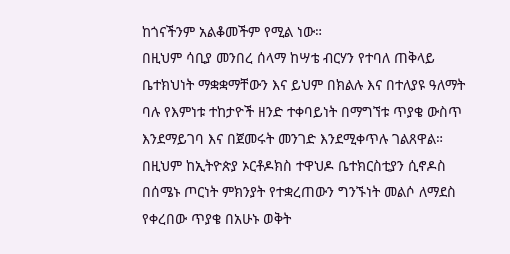ከጎናችንም አልቆመችም የሚል ነው።
በዚህም ሳቢያ መንበረ ሰላማ ከሣቴ ብርሃን የተባለ ጠቅላይ ቤተክህነት ማቋቋማቸውን እና ይህም በክልሉ እና በተለያዩ ዓለማት ባሉ የእምነቱ ተከታዮች ዘንድ ተቀባይነት በማግኘቱ ጥያቄ ውስጥ እንደማይገባ እና በጀመሩት መንገድ እንደሚቀጥሉ ገልጸዋል።
በዚህም ከኢትዮጵያ ኦርቶዶክስ ተዋህዶ ቤተክርስቲያን ሲኖዶስ በሰሜኑ ጦርነት ምክንያት የተቋረጠውን ግንኙነት መልሶ ለማደስ የቀረበው ጥያቄ በአሁኑ ወቅት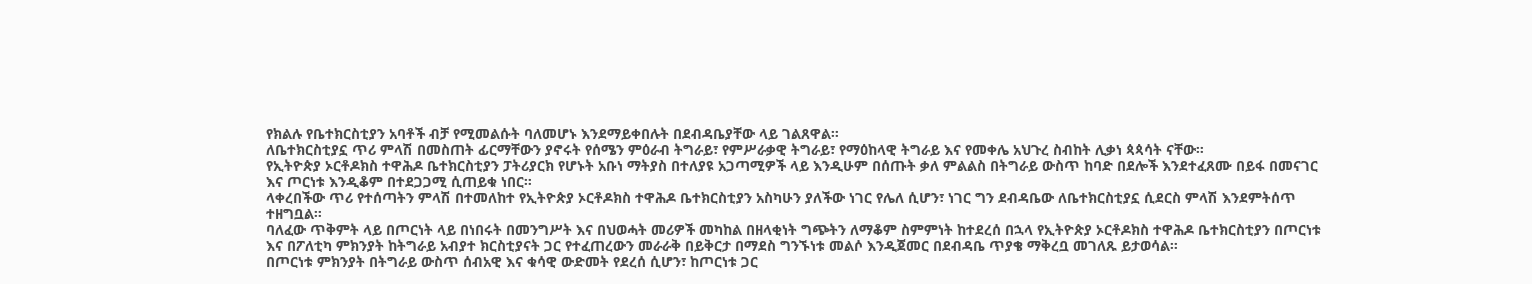የክልሉ የቤተክርስቲያን አባቶች ብቻ የሚመልሱት ባለመሆኑ እንደማይቀበሉት በደብዳቤያቸው ላይ ገልጸዋል።
ለቤተክርስቲያኗ ጥሪ ምላሽ በመስጠት ፊርማቸውን ያኖሩት የሰሜን ምዕራብ ትግራይ፣ የምሥራቃዊ ትግራይ፣ የማዕከላዊ ትግራይ እና የመቀሌ አህጉረ ስብከት ሊቃነ ጳጳሳት ናቸው።
የኢትዮጵያ ኦርቶዶክስ ተዋሕዶ ቤተክርስቲያን ፓትሪያርክ የሆኑት አቡነ ማትያስ በተለያዩ አጋጣሚዎች ላይ እንዲሁም በሰጡት ቃለ ምልልስ በትግራይ ውስጥ ከባድ በደሎች እንደተፈጸሙ በይፋ በመናገር እና ጦርነቱ እንዲቆም በተደጋጋሚ ሲጠይቁ ነበር።
ላቀረበችው ጥሪ የተሰጣትን ምላሽ በተመለከተ የኢትዮጵያ ኦርቶዶክስ ተዋሕዶ ቤተክርስቲያን አስካሁን ያለችው ነገር የሌለ ሲሆን፣ ነገር ግን ደብዳቤው ለቤተክርስቲያኗ ሲደርስ ምላሽ እንደምትሰጥ ተዘግቧል።
ባለፈው ጥቅምት ላይ በጦርነት ላይ በነበሩት በመንግሥት እና በህወሓት መሪዎች መካከል በዘላቂነት ግጭትን ለማቆም ስምምነት ከተደረሰ በኋላ የኢትዮጵያ ኦርቶዶክስ ተዋሕዶ ቤተክርስቲያን በጦርነቱ እና በፖለቲካ ምክንያት ከትግራይ አብያተ ክርስቲያናት ጋር የተፈጠረውን መራራቅ በይቅርታ በማደስ ግንኙነቱ መልሶ እንዲጀመር በደብዳቤ ጥያቄ ማቅረቧ መገለጹ ይታወሳል።
በጦርነቱ ምክንያት በትግራይ ውስጥ ሰብአዊ እና ቁሳዊ ውድመት የደረሰ ሲሆን፣ ከጦርነቱ ጋር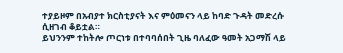ተያይዞም በአብያተ ክርስቲያናት እና ምዕመናን ላይ ከባድ ጉዳት መድረሱ ሲዘገብ ቆይቷል።
ይህንንም ተከትሎ ጦርነቱ በተባባሰበት ጊዜ ባለፈው ዓመት አጋማሽ ላይ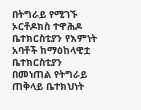በትግራይ የሚገኙ ኦርቶዶክስ ተዋሕዶ ቤተክርስቲያን የእምነት አባቶች ከማዕከላዊቷ ቤተክርስቲያን በመነጠል የትግራይ ጠቅላይ ቤተክህነት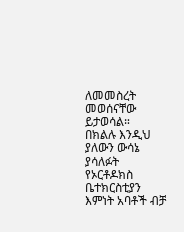ለመመስረት መወሰናቸው ይታወሳል።
በክልሉ እንዲህ ያለውን ውሳኔ ያሳለፉት የኦርቶዶክስ ቤተክርስቲያን እምነት አባቶች ብቻ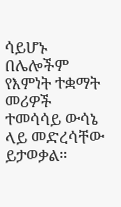ሳይሆኑ በሌሎችም የእምነት ተቋማት መሪዎች ተመሳሳይ ውሳኔ ላይ መድረሳቸው ይታወቃል።